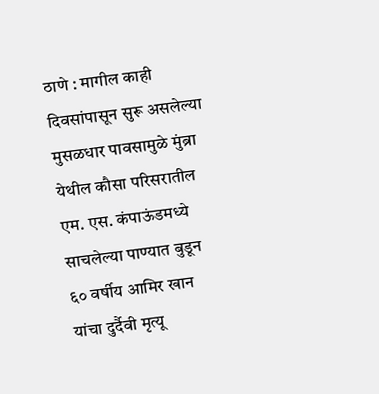ठाणे : मागील काही दिवसांपासून सुरू असलेल्या मुसळधार पावसामुळे मुंब्रा येथील कौसा परिसरातील एम. एस. कंपाऊंडमध्ये साचलेल्या पाण्यात बुडून ६० वर्षीय आमिर खान यांचा दुर्दैवी मृत्यू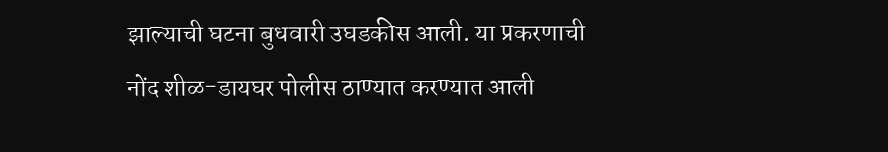झाल्याची घटना बुधवारी उघडकीस आली. या प्रकरणाची नोंद शीळ-डायघर पोलीस ठाण्यात करण्यात आली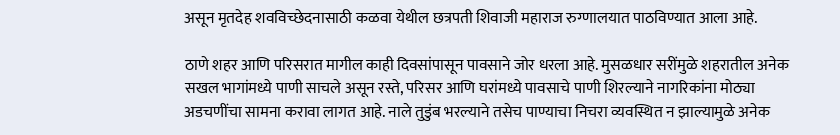असून मृतदेह शवविच्छेदनासाठी कळवा येथील छत्रपती शिवाजी महाराज रुग्णालयात पाठविण्यात आला आहे.

ठाणे शहर आणि परिसरात मागील काही दिवसांपासून पावसाने जोर धरला आहे. मुसळधार सरींमुळे शहरातील अनेक सखल भागांमध्ये पाणी साचले असून रस्ते, परिसर आणि घरांमध्ये पावसाचे पाणी शिरल्याने नागरिकांना मोठ्या अडचणींचा सामना करावा लागत आहे. नाले तुडुंब भरल्याने तसेच पाण्याचा निचरा व्यवस्थित न झाल्यामुळे अनेक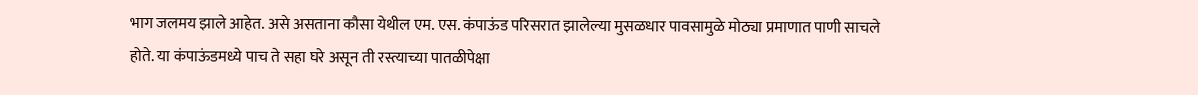भाग जलमय झाले आहेत. असे असताना कौसा येथील एम. एस. कंपाऊंड परिसरात झालेल्या मुसळधार पावसामुळे मोठ्या प्रमाणात पाणी साचले होते. या कंपाऊंडमध्ये पाच ते सहा घरे असून ती रस्त्याच्या पातळीपेक्षा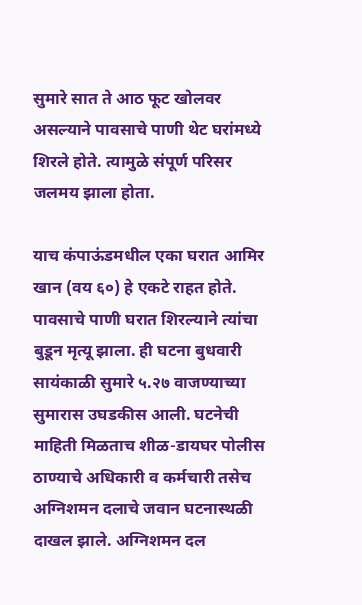सुमारे सात ते आठ फूट खोलवर असल्याने पावसाचे पाणी थेट घरांमध्ये शिरले होते. त्यामुळे संपूर्ण परिसर जलमय झाला होता.

याच कंपाऊंडमधील एका घरात आमिर खान (वय ६०) हे एकटे राहत होते. पावसाचे पाणी घरात शिरल्याने त्यांचा बुडून मृत्यू झाला. ही घटना बुधवारी सायंकाळी सुमारे ५.२७ वाजण्याच्या सुमारास उघडकीस आली. घटनेची माहिती मिळताच शीळ-डायघर पोलीस ठाण्याचे अधिकारी व कर्मचारी तसेच अग्निशमन दलाचे जवान घटनास्थळी दाखल झाले. अग्निशमन दल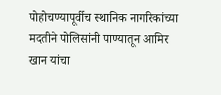पोहोचण्यापूर्वीच स्थानिक नागरिकांच्या मदतीने पोलिसांनी पाण्यातून आमिर खान यांचा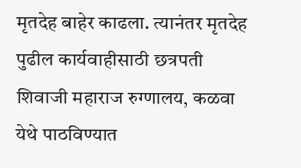मृतदेह बाहेर काढला. त्यानंतर मृतदेह पुढील कार्यवाहीसाठी छत्रपती शिवाजी महाराज रुग्णालय, कळवा येथे पाठविण्यात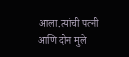आला.त्यांची पत्नी आणि दोन मुले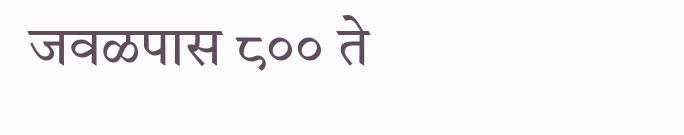जवळपास ८०० ते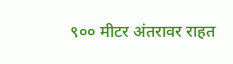९०० मीटर अंतरावर राहत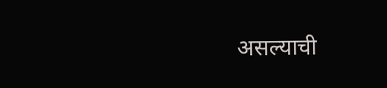असल्याची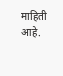माहिती आहे.